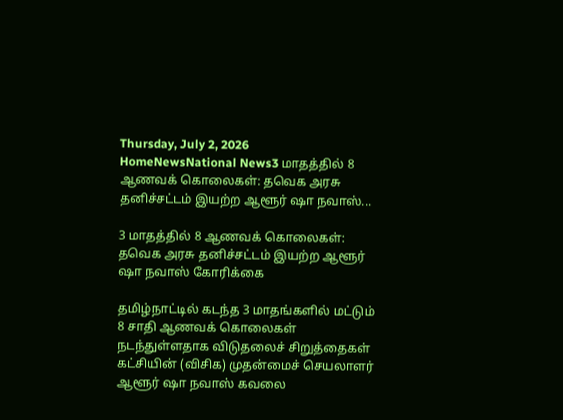Thursday, July 2, 2026
HomeNewsNational News3 மாதத்தில் 8 ஆணவக் கொலைகள்: தவெக அரசு தனிச்சட்டம் இயற்ற ஆளூர் ஷா நவாஸ்...

3 மாதத்தில் 8 ஆணவக் கொலைகள்: தவெக அரசு தனிச்சட்டம் இயற்ற ஆளூர் ஷா நவாஸ் கோரிக்கை

தமிழ்நாட்டில் கடந்த 3 மாதங்களில் மட்டும் 8 சாதி ஆணவக் கொலைகள் நடந்துள்ளதாக விடுதலைச் சிறுத்தைகள் கட்சியின் (விசிக) முதன்மைச் செயலாளர் ஆளூர் ஷா நவாஸ் கவலை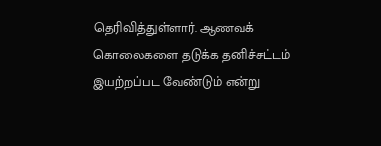தெரிவித்துள்ளார். ஆணவக் கொலைகளை தடுக்க தனிச்சட்டம் இயற்றப்பட வேண்டும் என்று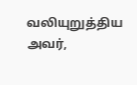வலியுறுத்திய அவர்,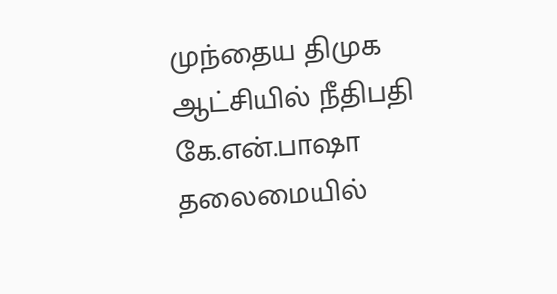முந்தைய திமுக ஆட்சியில் நீதிபதி கே.என்.பாஷா தலைமையில்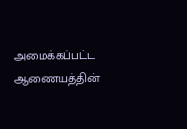அமைக்கப்பட்ட ஆணையத்தின்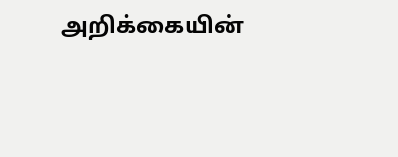அறிக்கையின்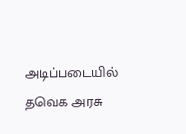அடிப்படையில் தவெக அரசு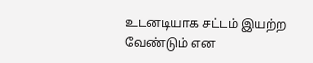உடனடியாக சட்டம் இயற்ற வேண்டும் என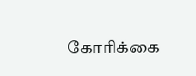கோரிக்கை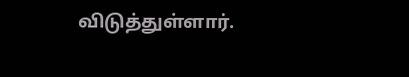விடுத்துள்ளார்.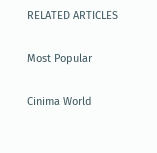RELATED ARTICLES

Most Popular

Cinima World